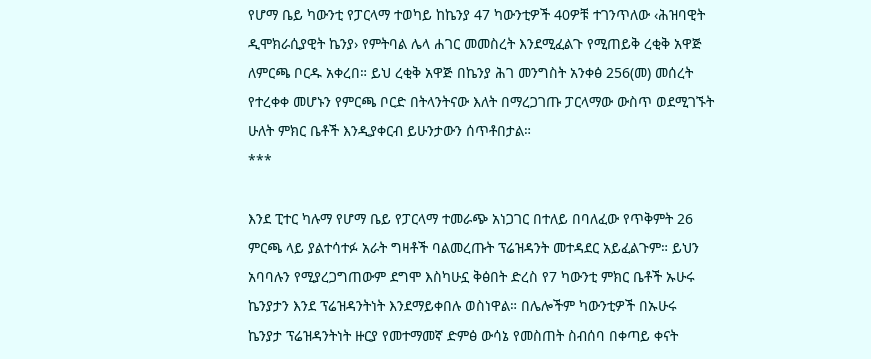የሆማ ቤይ ካውንቲ የፓርላማ ተወካይ ከኬንያ 47 ካውንቲዎች 40ዎቹ ተገንጥለው ‹ሕዝባዊት ዲሞክራሲያዊት ኬንያ› የምትባል ሌላ ሐገር መመስረት እንደሚፈልጉ የሚጠይቅ ረቂቅ አዋጅ ለምርጫ ቦርዱ አቀረበ። ይህ ረቂቅ አዋጅ በኬንያ ሕገ መንግስት አንቀፅ 256(መ) መሰረት የተረቀቀ መሆኑን የምርጫ ቦርድ በትላንትናው እለት በማረጋገጡ ፓርላማው ውስጥ ወደሚገኙት ሁለት ምክር ቤቶች እንዲያቀርብ ይሁንታውን ሰጥቶበታል።
***

እንደ ፒተር ካሉማ የሆማ ቤይ የፓርላማ ተመራጭ አነጋገር በተለይ በባለፈው የጥቅምት 26 ምርጫ ላይ ያልተሳተፉ አራት ግዛቶች ባልመረጡት ፕሬዝዳንት መተዳደር አይፈልጉም። ይህን አባባሉን የሚያረጋግጠውም ደግሞ እስካሁኗ ቅፅበት ድረስ የ7 ካውንቲ ምክር ቤቶች ኡሁሩ ኬንያታን እንደ ፕሬዝዳንትነት እንደማይቀበሉ ወስነዋል። በሌሎችም ካውንቲዎች በኡሁሩ ኬንያታ ፕሬዝዳንትነት ዙርያ የመተማመኛ ድምፅ ውሳኔ የመስጠት ስብሰባ በቀጣይ ቀናት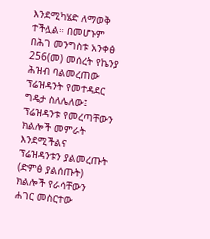እንደሚካሄድ ለማወቅ ተችሏል። በመሆኑም በሕገ መንግስቱ አንቀፅ 256(መ) መሰረት የኬንያ ሕዝብ ባልመረጠው ፕሬዝዳንት የመተዳደር ግዴታ ስለሌለው፤ ፕሬዝዳንቱ የመረጣቸውን ክልሎች መምራት እንደሚችልና ፕሬዝዳንቱን ያልመረጡት (ድምፅ ያልሰጡት) ክልሎች የራሳቸውን ሐገር መስርተው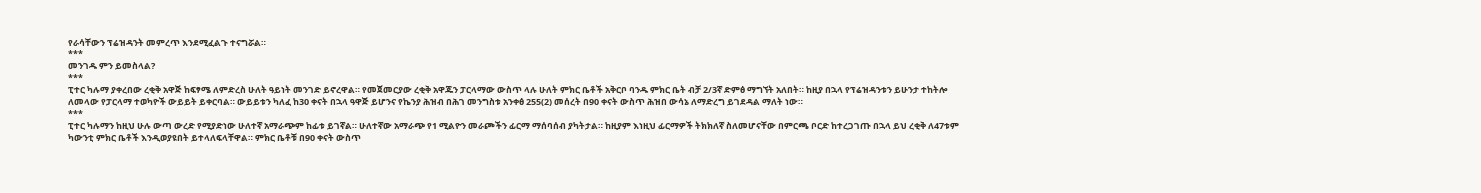የራሳቸውን ፕሬዝዳንት መምረጥ እንደሚፈልጉ ተናግሯል።
***
መንገዱ ምን ይመስላል?
***
ፒተር ካሉማ ያቀረበው ረቂቅ አዋጅ ከፍፃሜ ለምድረስ ሁለት ዓይነት መንገድ ይኖረዋል። የመጀመርያው ረቂቅ አዋጁን ፓርላማው ውስጥ ላሉ ሁለት ምክር ቤቶች አቅርቦ ባንዱ ምክር ቤት ብቻ 2/3ኛ ድምፅ ማግኘት አለበት። ከዚያ በኋላ የፕሬዝዳንቱን ይሁንታ ተከትሎ ለመላው የፓርላማ ተወካዮች ውይይት ይቀርባል። ውይይቱን ካለፈ ከ30 ቀናት በኋላ ዓዋጅ ይሆንና የኬንያ ሕዝብ በሕገ መንግስቱ አንቀፅ 255(2) መሰረት በ90 ቀናት ውስጥ ሕዝበ ውሳኔ ለማድረግ ይገደዳል ማለት ነው።
***
ፒተር ካሉማን ከዚህ ሁሉ ውጣ ውረድ የሚያድነው ሁለተኛ አማራጭም ከፊቱ ይገኛል። ሁለተኛው አማራጭ የ1 ሚልዮን መራጮችን ፊርማ ማሰባሰብ ያካትታል። ከዚያም እነዚህ ፊርማዎች ትክክለኛ ስለመሆናቸው በምርጫ ቦርድ ከተረጋገጡ በኋላ ይህ ረቂቅ ለ47ቱም ካውንቲ ምክር ቤቶች እንዲወያዩበት ይተላለፍላቸዋል። ምክር ቤቶቹ በ90 ቀናት ውስጥ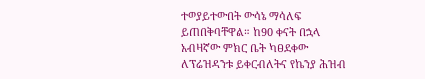ተወያይተውበት ውሳኔ ማሳለፍ ይጠበቅባቸዋል። ከ90 ቀናት በኋላ አብዛኛው ምክር ቤት ካፀደቀው ለፕሬዝዳንቱ ይቀርብለትና የኬንያ ሕዝብ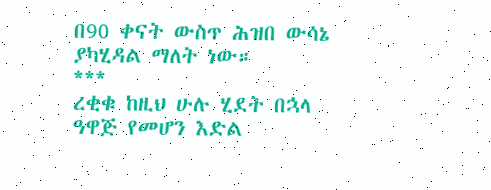በ90 ቀናት ውስጥ ሕዝበ ውሳኔ ያካሂዳል ማለት ነው።
***
ረቂቁ ከዚህ ሁሉ ሂደት በኋላ ዓዋጅ የመሆን እድል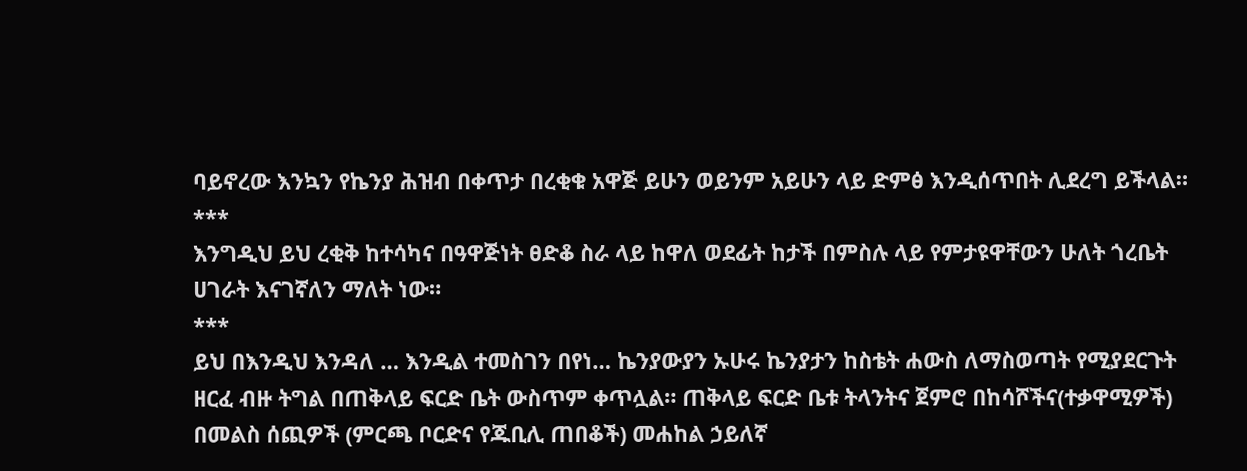ባይኖረው እንኳን የኬንያ ሕዝብ በቀጥታ በረቂቁ አዋጅ ይሁን ወይንም አይሁን ላይ ድምፅ እንዲሰጥበት ሊደረግ ይችላል።
***
እንግዲህ ይህ ረቂቅ ከተሳካና በዓዋጅነት ፀድቆ ስራ ላይ ከዋለ ወደፊት ከታች በምስሉ ላይ የምታዩዋቸውን ሁለት ጎረቤት ሀገራት እናገኛለን ማለት ነው።
***
ይህ በእንዲህ እንዳለ … እንዲል ተመስገን በየነ… ኬንያውያን ኡሁሩ ኬንያታን ከስቴት ሐውስ ለማስወጣት የሚያደርጉት ዘርፈ ብዙ ትግል በጠቅላይ ፍርድ ቤት ውስጥም ቀጥሏል። ጠቅላይ ፍርድ ቤቱ ትላንትና ጀምሮ በከሳሾችና(ተቃዋሚዎች) በመልስ ሰጪዎች (ምርጫ ቦርድና የጁቢሊ ጠበቆች) መሐከል ኃይለኛ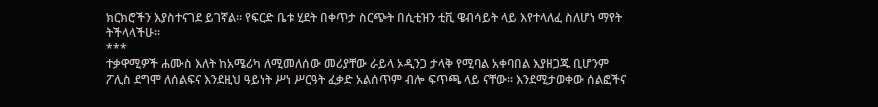ክርክሮችን እያስተናገደ ይገኛል። የፍርድ ቤቱ ሂደት በቀጥታ ስርጭት በሲቲዝን ቲቪ ዌብሳይት ላይ እየተላለፈ ስለሆነ ማየት ትችላላችሁ።
***
ተቃዋሚዎች ሐሙስ እለት ከአሜሪካ ለሚመለሰው መሪያቸው ራይላ ኦዲንጋ ታላቅ የሚባል አቀባበል እያዘጋጁ ቢሆንም ፖሊስ ደግሞ ለሰልፍና እንደዚህ ዓይነት ሥነ ሥርዓት ፈቃድ አልሰጥም ብሎ ፍጥጫ ላይ ናቸው። እንደሚታወቀው ሰልፎችና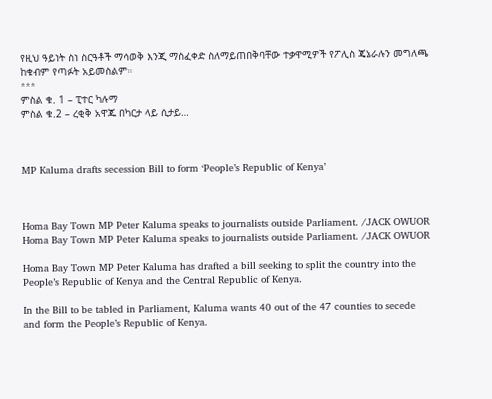የዚህ ዓይነት ስነ ስርዓቶች ማሳወቅ እንጂ ማስፈቀድ ስለማይጠበቅባቸው ተቃዋሚዎች የፖሊስ ጄኔራሉን መግለጫ ከቁብም የጣፉት አይመስልም።
***
ምስል ቁ. 1 – ፒተር ካሉማ
ምስል ቁ.2 – ረቂቅ አዋጁ በካርታ ላይ ሲታይ…



MP Kaluma drafts secession Bill to form ‘People’s Republic of Kenya’



Homa Bay Town MP Peter Kaluma speaks to journalists outside Parliament. /JACK OWUOR
Homa Bay Town MP Peter Kaluma speaks to journalists outside Parliament. /JACK OWUOR

Homa Bay Town MP Peter Kaluma has drafted a bill seeking to split the country into the People’s Republic of Kenya and the Central Republic of Kenya.

In the Bill to be tabled in Parliament, Kaluma wants 40 out of the 47 counties to secede and form the People’s Republic of Kenya.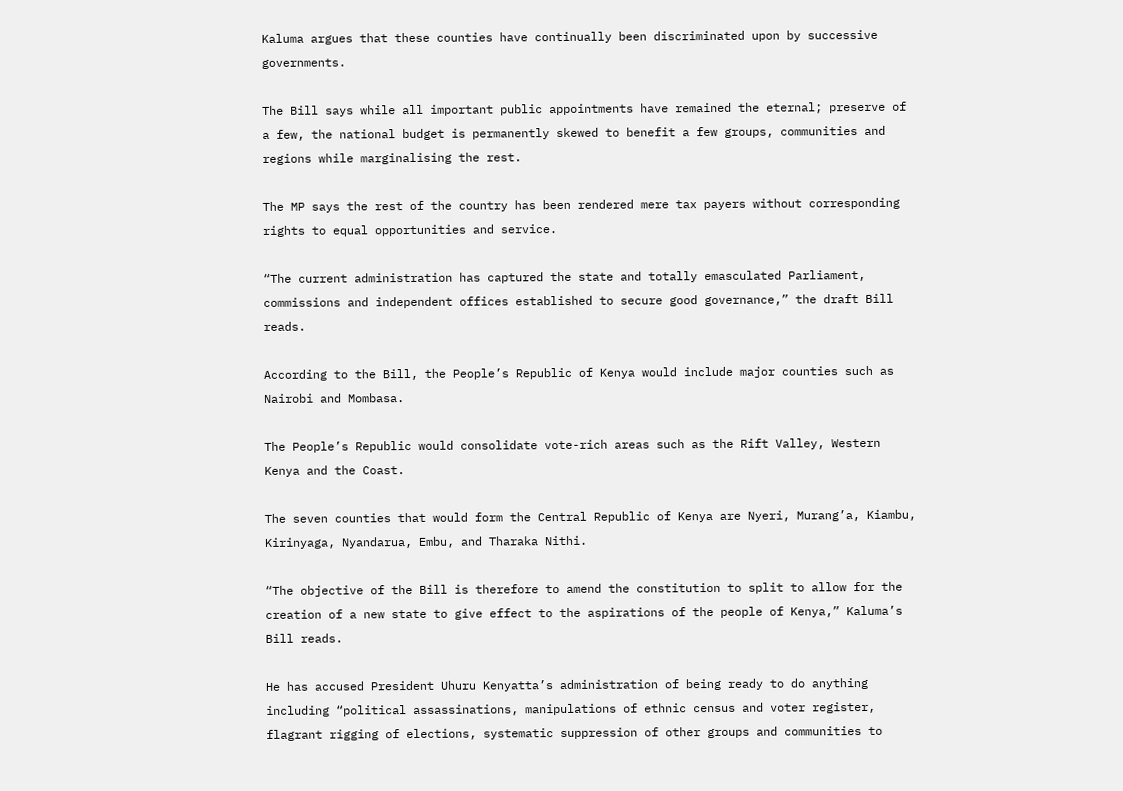Kaluma argues that these counties have continually been discriminated upon by successive governments.

The Bill says while all important public appointments have remained the eternal; preserve of a few, the national budget is permanently skewed to benefit a few groups, communities and regions while marginalising the rest.

The MP says the rest of the country has been rendered mere tax payers without corresponding rights to equal opportunities and service.

“The current administration has captured the state and totally emasculated Parliament, commissions and independent offices established to secure good governance,” the draft Bill reads.

According to the Bill, the People’s Republic of Kenya would include major counties such as Nairobi and Mombasa.

The People’s Republic would consolidate vote-rich areas such as the Rift Valley, Western Kenya and the Coast.

The seven counties that would form the Central Republic of Kenya are Nyeri, Murang’a, Kiambu, Kirinyaga, Nyandarua, Embu, and Tharaka Nithi.

“The objective of the Bill is therefore to amend the constitution to split to allow for the creation of a new state to give effect to the aspirations of the people of Kenya,” Kaluma’s Bill reads.

He has accused President Uhuru Kenyatta’s administration of being ready to do anything including “political assassinations, manipulations of ethnic census and voter register, flagrant rigging of elections, systematic suppression of other groups and communities to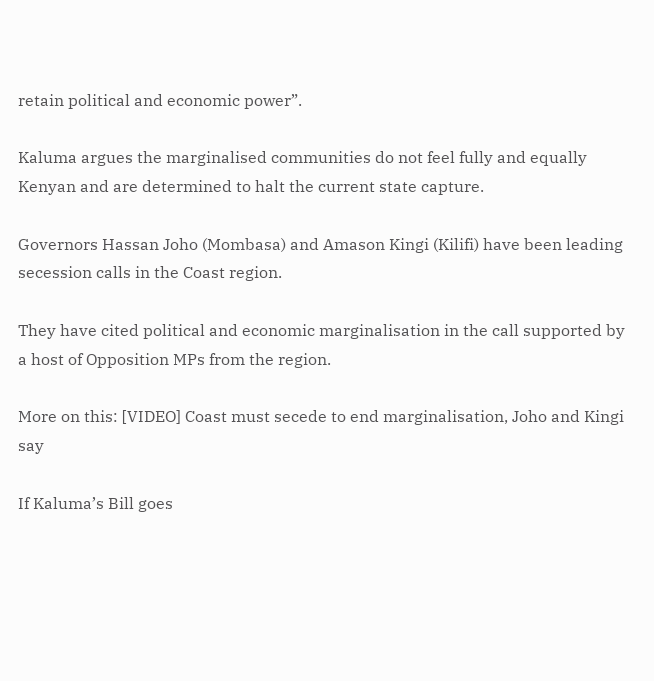retain political and economic power”.

Kaluma argues the marginalised communities do not feel fully and equally Kenyan and are determined to halt the current state capture.

Governors Hassan Joho (Mombasa) and Amason Kingi (Kilifi) have been leading secession calls in the Coast region.

They have cited political and economic marginalisation in the call supported by a host of Opposition MPs from the region.

More on this: [VIDEO] Coast must secede to end marginalisation, Joho and Kingi say

If Kaluma’s Bill goes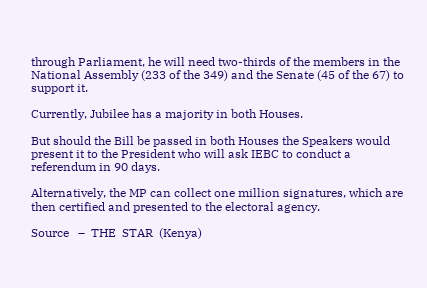through Parliament, he will need two-thirds of the members in the National Assembly (233 of the 349) and the Senate (45 of the 67) to support it.

Currently, Jubilee has a majority in both Houses.

But should the Bill be passed in both Houses the Speakers would present it to the President who will ask IEBC to conduct a referendum in 90 days.

Alternatively, the MP can collect one million signatures, which are then certified and presented to the electoral agency.

Source   –  THE  STAR  (Kenya)